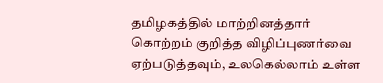தமிழகத்தில் மாற்றினத்தார் கொற்றம் குறித்த விழிப்புணர்வை ஏற்படுத்தவும், உலகெல்லாம் உள்ள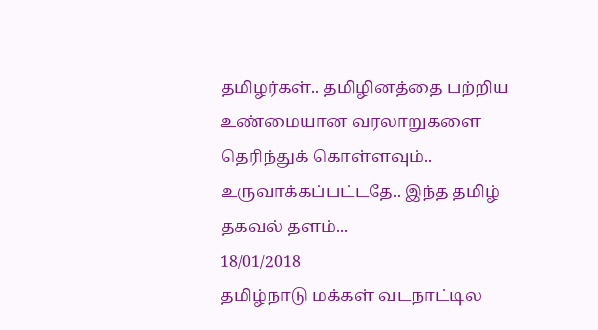தமிழர்கள்.. தமிழினத்தை பற்றிய உண்மையான வரலாறுகளை தெரிந்துக் கொள்ளவும்.. உருவாக்கப்பட்டதே.. இந்த தமிழ் தகவல் தளம்...
18/01/2018
தமிழ்நாடு மக்கள் வடநாட்டில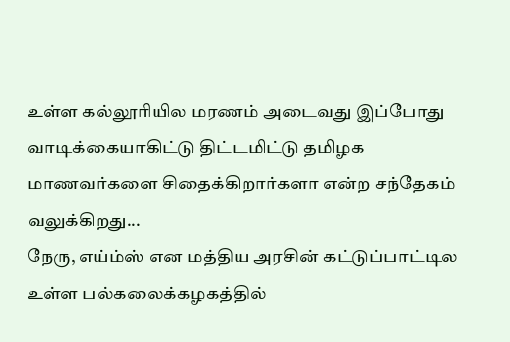உள்ள கல்லூரியில மரணம் அடைவது இப்போது வாடிக்கையாகிட்டு திட்டமிட்டு தமிழக மாணவர்களை சிதைக்கிறார்களா என்ற சந்தேகம் வலுக்கிறது...
நேரு, எய்ம்ஸ் என மத்திய அரசின் கட்டுப்பாட்டில உள்ள பல்கலைக்கழகத்தில்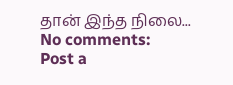தான் இந்த நிலை...
No comments:
Post a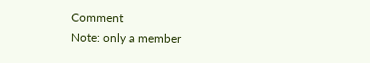Comment
Note: only a member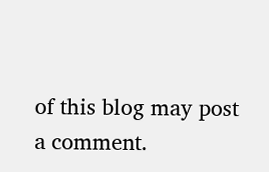of this blog may post a comment.